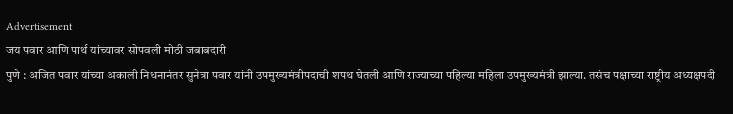Advertisement
जय पवार आणि पार्थ यांच्यावर सोपवली मोठी जबाबदारी
पुणे : अजित पवार यांच्या अकाली निधनानंतर सुनेत्रा पवार यांनी उपमुख्यमंत्रीपदाची शपथ घेतली आणि राज्याच्या पहिल्या महिला उपमुख्यमंत्री झाल्या. तसंच पक्षाच्या राष्ट्रीय अध्यक्षपदी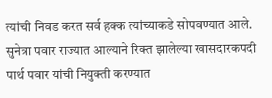त्यांची निवड करत सर्व हक्क त्यांच्याकडे सोपवण्यात आले. सुनेत्रा पवार राज्यात आल्याने रिक्त झालेल्या खासदारकपदी पार्थ पवार यांची नियुक्ती करण्यात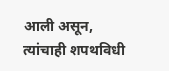आली असून, त्यांचाही शपथविधी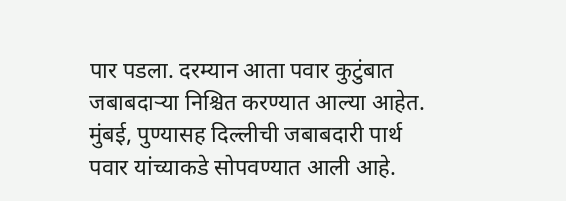पार पडला. दरम्यान आता पवार कुटुंबात जबाबदाऱ्या निश्चित करण्यात आल्या आहेत.
मुंबई, पुण्यासह दिल्लीची जबाबदारी पार्थ पवार यांच्याकडे सोपवण्यात आली आहे.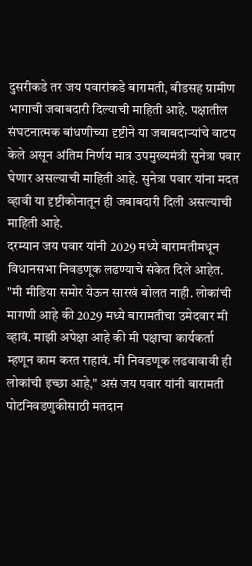दुसरीकडे तर जय पवारांकडे बारामती, बीडसह ग्रामीण भागाची जबाबदारी दिल्याची माहिती आहे. पक्षातील संघटनात्मक बांधणीच्या दृष्टीने या जबाबदाऱ्यांचे वाटप केले असून अंतिम निर्णय मात्र उपमुख्यमंत्री सुनेत्रा पवार घेणार असल्याची माहिती आहे. सुनेत्रा पवार यांना मदत व्हावी या दृष्टीकोनातून ही जबाबदारी दिली असल्याची माहिती आहे.
दरम्यान जय पवार यांनी 2029 मध्ये बारामतीमधून विधानसभा निवडणूक लढण्याचे संकेत दिले आहेत. "मी मीडिया समोर येऊन सारखं बोलत नाही. लोकांची मागणी आहे की 2029 मध्ये बारामतीचा उमेदवार मी व्हावं. माझी अपेक्षा आहे की मी पक्षाचा कार्यकर्ता म्हणून काम करत राहावं. मी निवडणूक लढवावावी ही लोकांची इच्छा आहे," असं जय पवार यांनी बारामती पोटनिवडणुकीसाठी मतदान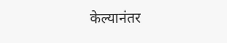केल्यानंतर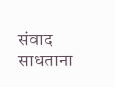संवाद साधताना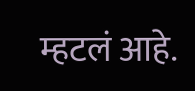म्हटलं आहे.